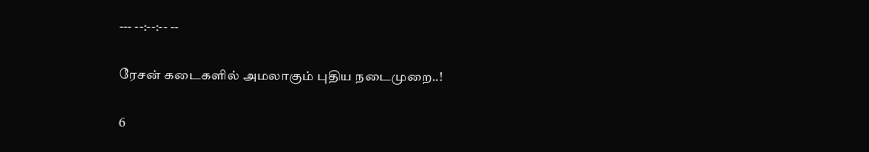--- --:--:-- --

ரேசன் கடைகளில் அமலாகும் புதிய நடைமுறை..!

6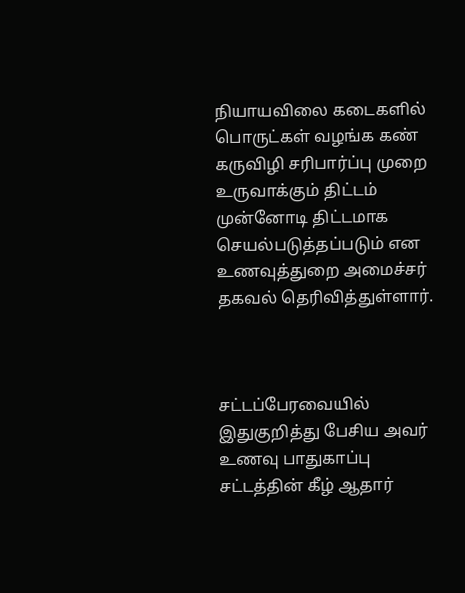நியாயவிலை கடைகளில் பொருட்கள் வழங்க கண் கருவிழி சரிபார்ப்பு முறை உருவாக்கும் திட்டம் முன்னோடி திட்டமாக செயல்படுத்தப்படும் என உணவுத்துறை அமைச்சர் தகவல் தெரிவித்துள்ளார்.



சட்டப்பேரவையில் இதுகுறித்து பேசிய அவர் உணவு பாதுகாப்பு சட்டத்தின் கீழ் ஆதார்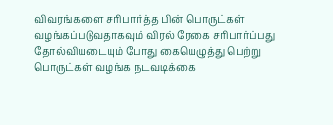விவரங்களை சரிபார்த்த பின் பொருட்கள் வழங்கப்படுவதாகவும் விரல் ரேகை சரிபார்ப்பது தோல்வியடையும் போது கையெழுத்து பெற்று பொருட்கள் வழங்க நடவடிக்கை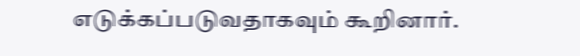எடுக்கப்படுவதாகவும் கூறினார்.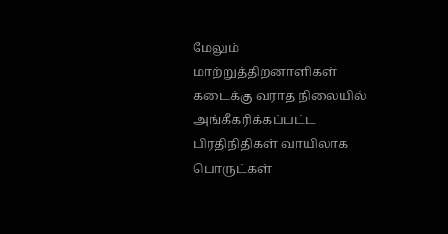மேலும் மாற்றுத்திறனாளிகள் கடைக்கு வராத நிலையில் அங்கீகரிக்கப்பட்ட பிரதிநிதிகள் வாயிலாக பொருட்கள்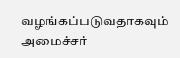வழங்கப்படுவதாகவும் அமைச்சர்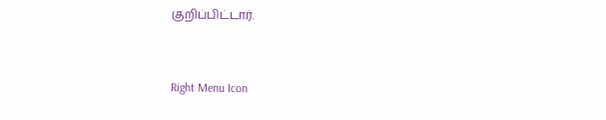குறிப்பிட்டார்.



Right Menu Icon